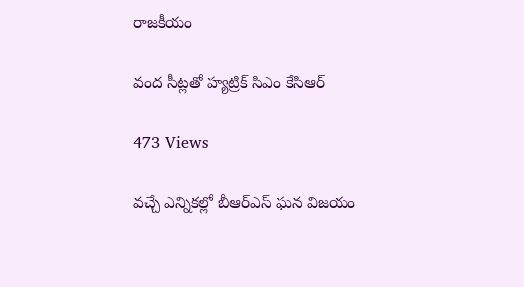రాజకీయం

వంద సీట్లతో హ్యట్రిక్ సిఎం కేసిఆర్

473 Views

వచ్చే ఎన్నికల్లో బీఆర్ఎస్ ఘన విజయం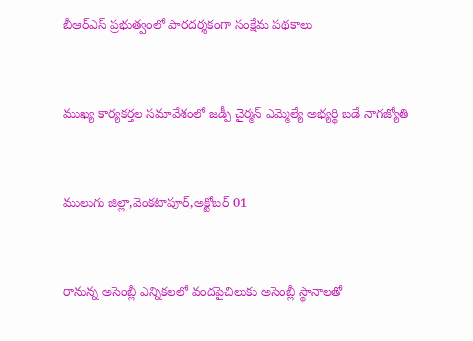బీఆర్ఎస్ ప్రభుత్వంలో పారదర్శకంగా సంక్షేమ పథకాలు



ముఖ్య కార్యకర్తల సమావేశంలో జడ్పీ చైర్మన్ ఎమ్మెల్యే అభ్యర్థి బడే నాగజ్యోతి



ములుగు జిల్లా,వెంకటాపూర్,అక్టోబర్ 01



రానున్న అసెంబ్లీ ఎన్నికలలో వందపైచిలుకు అసెంబ్లీ స్థానాలతో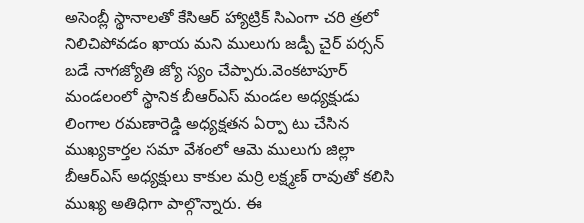అసెంబ్లీ స్థానాలతో కేసిఆర్ హ్యాట్రిక్ సిఎంగా చరి త్రలో నిలిచిపోవడం ఖాయ మని ములుగు జడ్పీ చైర్ పర్సన్ బడే నాగజ్యోతి జ్యో స్యం చేప్పారు.వెంకటాపూర్ మండలంలో స్థానిక బీఆర్ఎస్ మండల అధ్యక్షుడు లింగాల రమణారెడ్డి అధ్యక్షతన ఏర్పా టు చేసిన ముఖ్యకార్తల సమా వేశంలో ఆమె ములుగు జిల్లా బీఆర్ఎస్ అధ్యక్షులు కాకుల మర్రి లక్ష్మణ్ రావుతో కలిసి ముఖ్య అతిధిగా పాల్గొన్నారు. ఈ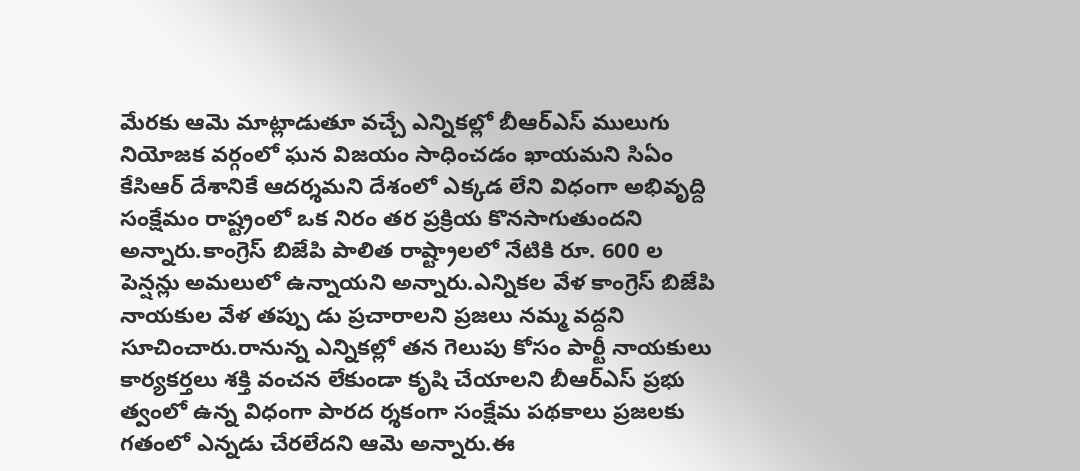మేరకు ఆమె మాట్లాడుతూ వచ్చే ఎన్నికల్లో బీఆర్ఎస్ ములుగు నియోజక వర్గంలో ఘన విజయం సాధించడం ఖాయమని సిఏం కేసిఆర్ దేశానికే ఆదర్శమని దేశంలో ఎక్కడ లేని విధంగా అభివృద్ది సంక్షేమం రాష్ట్రంలో ఒక నిరం తర ప్రక్రియ కొనసాగుతుందని అన్నారు.కాంగ్రెస్ బిజేపి పాలిత రాష్ట్రాలలో నేటికి రూ. 600 ల పెన్షన్లు అమలులో ఉన్నాయని అన్నారు.ఎన్నికల వేళ కాంగ్రెస్ బిజేపి నాయకుల వేళ తప్పు డు ప్రచారాలని ప్రజలు నమ్మ వద్దని సూచించారు.రానున్న ఎన్నికల్లో తన గెలుపు కోసం పార్టీ నాయకులు కార్యకర్తలు శక్తి వంచన లేకుండా కృషి చేయాలని బీఆర్ఎస్ ప్రభు త్వంలో ఉన్న విధంగా పారద ర్శకంగా సంక్షేమ పథకాలు ప్రజలకు గతంలో ఎన్నడు చేరలేదని ఆమె అన్నారు.ఈ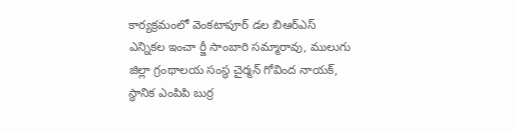కార్యక్రమంలో వెంకటాపూర్ డల బిఆర్ఎస్ ఎన్నికల ఇంచా ర్జీ సాంబారి సమ్మారావు, ములుగు జిల్లా గ్రంథాలయ సంస్థ చైర్మన్ గోవింద నాయక్, స్థానిక ఎంపిపి బుర్ర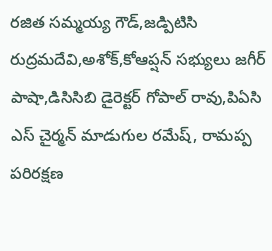రజిత సమ్మయ్య గౌడ్,జడ్పిటిసి రుద్రమదేవి,అశోక్,కోఆప్షన్ సభ్యులు జగీర్ పాషా,డిసిసిబి డైరెక్టర్ గోపాల్ రావు,పిఏసి ఎస్ చైర్మన్ మాడుగుల రమేష్, రామప్ప పరిరక్షణ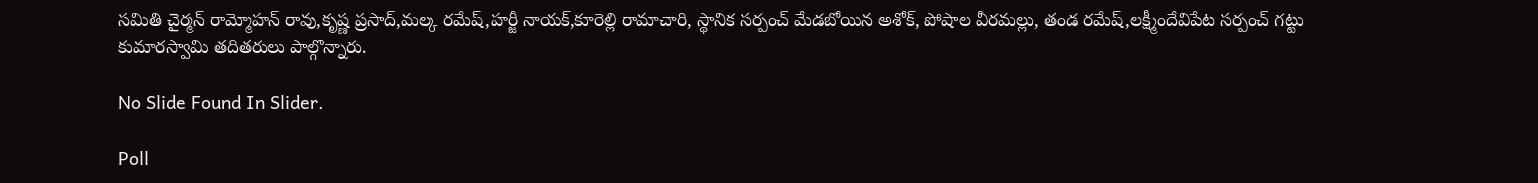సమితి చైర్మన్ రామ్మోహన్ రావు,కృష్ణ ప్రసాద్,మల్క రమేష్,హర్జీ నాయక్,కూరెల్లి రామాచారి, స్థానిక సర్పంచ్ మేడబోయిన అశోక్, పోషాల వీరమల్లు, తండ రమేష్,లక్ష్మీందేవిపేట సర్పంచ్ గట్టు కుమారస్వామి తదితరులు పాల్గొన్నారు.

No Slide Found In Slider.

Poll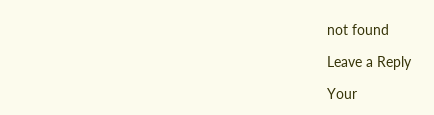not found

Leave a Reply

Your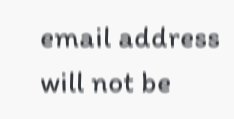email address will not be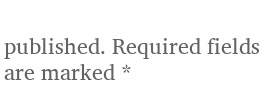published. Required fields are marked *